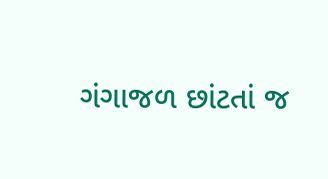ગંગાજળ છાંટતાં જ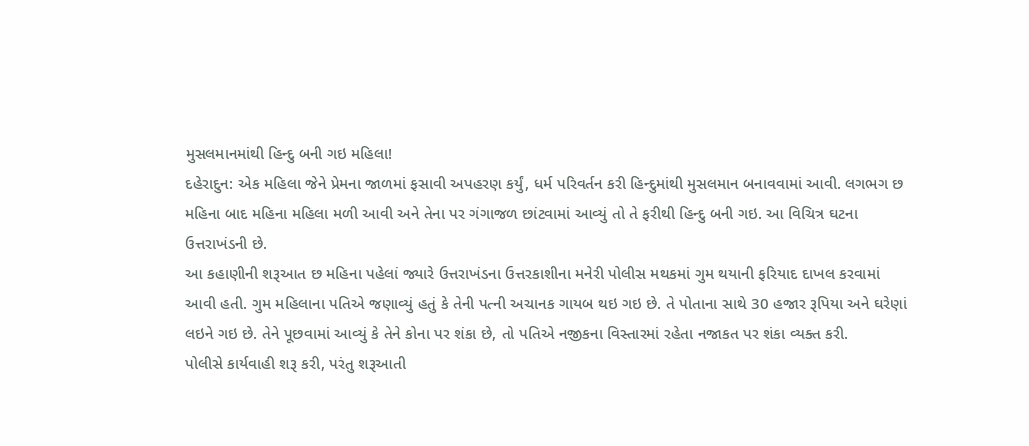મુસલમાનમાંથી હિન્દુ બની ગઇ મહિલા!
દહેરાદુન: એક મહિલા જેને પ્રેમના જાળમાં ફસાવી અપહરણ કર્યું, ધર્મ પરિવર્તન કરી હિન્દુમાંથી મુસલમાન બનાવવામાં આવી. લગભગ છ મહિના બાદ મહિના મહિલા મળી આવી અને તેના પર ગંગાજળ છાંટવામાં આવ્યું તો તે ફરીથી હિન્દુ બની ગઇ. આ વિચિત્ર ઘટના ઉત્તરાખંડની છે.
આ કહાણીની શરૂઆત છ મહિના પહેલાં જ્યારે ઉત્તરાખંડના ઉત્તરકાશીના મનેરી પોલીસ મથકમાં ગુમ થયાની ફરિયાદ દાખલ કરવામાં આવી હતી. ગુમ મહિલાના પતિએ જણાવ્યું હતું કે તેની પત્ની અચાનક ગાયબ થઇ ગઇ છે. તે પોતાના સાથે 30 હજાર રૂપિયા અને ઘરેણાં લઇને ગઇ છે. તેને પૂછવામાં આવ્યું કે તેને કોના પર શંકા છે, તો પતિએ નજીકના વિસ્તારમાં રહેતા નજાકત પર શંકા વ્યક્ત કરી.
પોલીસે કાર્યવાહી શરૂ કરી, પરંતુ શરૂઆતી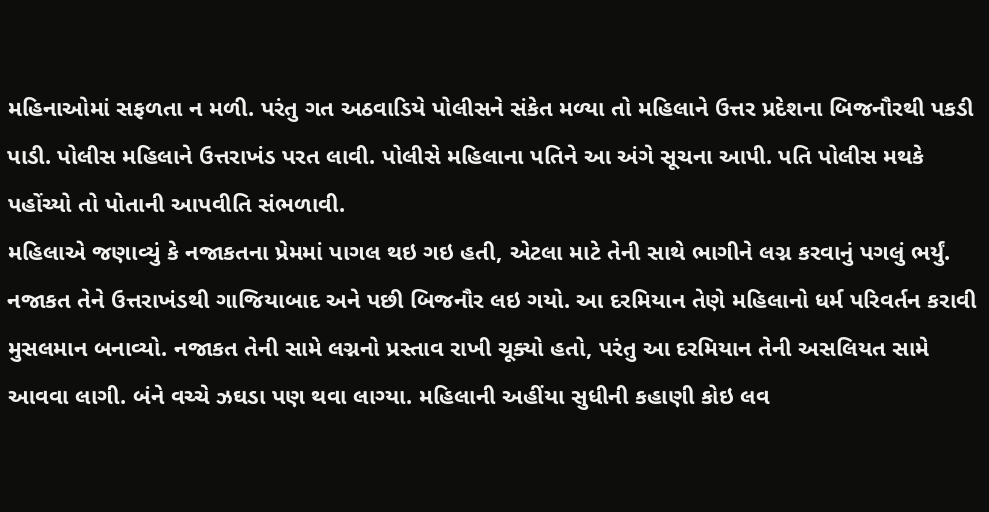મહિનાઓમાં સફળતા ન મળી. પરંતુ ગત અઠવાડિયે પોલીસને સંકેત મળ્યા તો મહિલાને ઉત્તર પ્રદેશના બિજનૌરથી પકડી પાડી. પોલીસ મહિલાને ઉત્તરાખંડ પરત લાવી. પોલીસે મહિલાના પતિને આ અંગે સૂચના આપી. પતિ પોલીસ મથકે પહોંચ્યો તો પોતાની આપવીતિ સંભળાવી.
મહિલાએ જણાવ્યું કે નજાકતના પ્રેમમાં પાગલ થઇ ગઇ હતી, એટલા માટે તેની સાથે ભાગીને લગ્ન કરવાનું પગલું ભર્યું. નજાકત તેને ઉત્તરાખંડથી ગાજિયાબાદ અને પછી બિજનૌર લઇ ગયો. આ દરમિયાન તેણે મહિલાનો ધર્મ પરિવર્તન કરાવી મુસલમાન બનાવ્યો. નજાકત તેની સામે લગ્નનો પ્રસ્તાવ રાખી ચૂક્યો હતો, પરંતુ આ દરમિયાન તેની અસલિયત સામે આવવા લાગી. બંને વચ્ચે ઝઘડા પણ થવા લાગ્યા. મહિલાની અહીંયા સુધીની કહાણી કોઇ લવ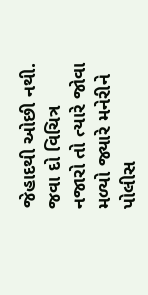જેહાદથી ઓછી નથી.
જવા દો વિચિત્ર નજારો તો ત્યારે જોવા મળ્યો જ્યારે મનેરીને પોલીસ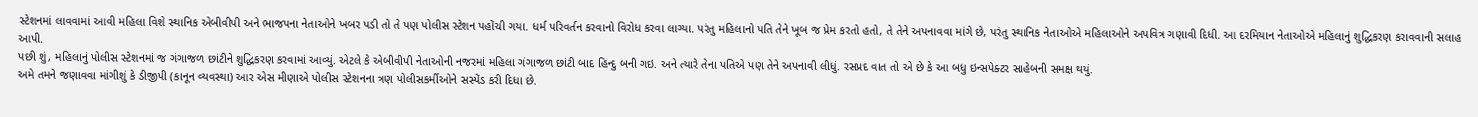સ્ટેશનમાં લાવવામાં આવી મહિલા વિશે સ્થાનિક એબીવીપી અને ભાજપના નેતાઓને ખબર પડી તો તે પણ પોલીસ સ્ટેશન પહોંચી ગયા. ધર્મ પરિવર્તન કરવાનો વિરોધ કરવા લાગ્યા. પરંતુ મહિલાનો પતિ તેને ખૂબ જ પ્રેમ કરતો હતો, તે તેને અપનાવવા માંગે છે, પરંતુ સ્થાનિક નેતાઓએ મહિલાઓને અપવિત્ર ગણાવી દિધી. આ દરમિયાન નેતાઓએ મહિલાનું શુદ્ધિકરણ કરાવવાની સલાહ આપી.
પછી શું, મહિલાનું પોલીસ સ્ટેશનમાં જ ગંગાજળ છાંટીને શુદ્ધિકરણ કરવામાં આવ્યું. એટલે કે એબીવીપી નેતાઓની નજરમાં મહિલા ગંગાજળ છાંટી બાદ હિન્દુ બની ગઇ. અને ત્યારે તેના પતિએ પણ તેને અપનાવી લીધું. રસપ્રદ વાત તો એ છે કે આ બધુ ઇન્સપેક્ટર સાહેબની સમક્ષ થયું.
અમે તમને જણાવવા માંગીશું કે ડીજીપી (કાનૂન વ્યવસ્થા) આર એસ મીણાએ પોલીસ સ્ટેશનના ત્રણ પોલીસકર્મીઓને સસ્પેંડ કરી દિધા છે.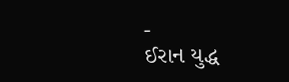-
ઈરાન યુદ્ધ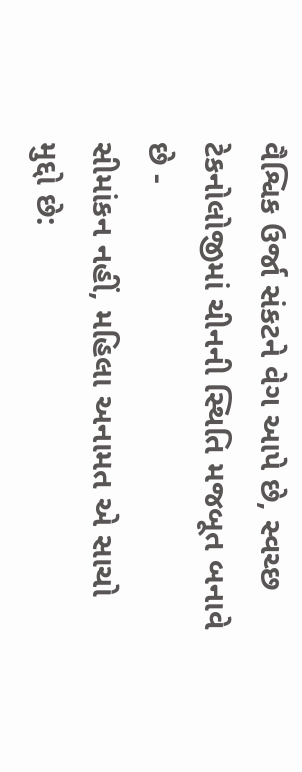વૈશ્વિક ઉર્જા સંકટને વેગ આપે છે, સ્વચ્છ ટેકનોલોજીમાં ચીનની સ્થિતિ મજબૂત બનાવે છે -
સીમાંકન નહીં, મહિલા અનામત એ સાચો મુદ્દો છે: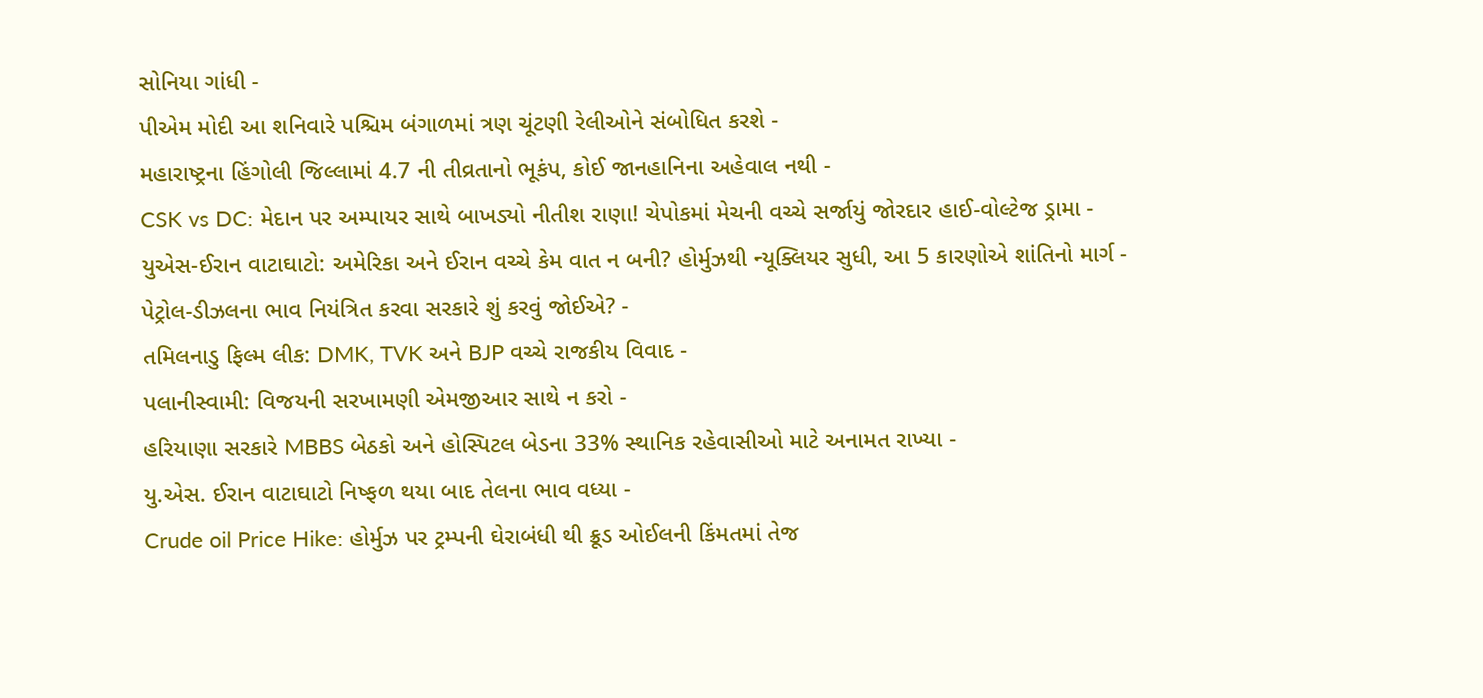સોનિયા ગાંધી -
પીએમ મોદી આ શનિવારે પશ્ચિમ બંગાળમાં ત્રણ ચૂંટણી રેલીઓને સંબોધિત કરશે -
મહારાષ્ટ્રના હિંગોલી જિલ્લામાં 4.7 ની તીવ્રતાનો ભૂકંપ, કોઈ જાનહાનિના અહેવાલ નથી -
CSK vs DC: મેદાન પર અમ્પાયર સાથે બાખડ્યો નીતીશ રાણા! ચેપોકમાં મેચની વચ્ચે સર્જાયું જોરદાર હાઈ-વોલ્ટેજ ડ્રામા -
યુએસ-ઈરાન વાટાઘાટો: અમેરિકા અને ઈરાન વચ્ચે કેમ વાત ન બની? હોર્મુઝથી ન્યૂક્લિયર સુધી, આ 5 કારણોએ શાંતિનો માર્ગ -
પેટ્રોલ-ડીઝલના ભાવ નિયંત્રિત કરવા સરકારે શું કરવું જોઈએ? -
તમિલનાડુ ફિલ્મ લીક: DMK, TVK અને BJP વચ્ચે રાજકીય વિવાદ -
પલાનીસ્વામી: વિજયની સરખામણી એમજીઆર સાથે ન કરો -
હરિયાણા સરકારે MBBS બેઠકો અને હોસ્પિટલ બેડના 33% સ્થાનિક રહેવાસીઓ માટે અનામત રાખ્યા -
યુ.એસ. ઈરાન વાટાઘાટો નિષ્ફળ થયા બાદ તેલના ભાવ વધ્યા -
Crude oil Price Hike: હોર્મુઝ પર ટ્રમ્પની ઘેરાબંધી થી ક્રૂડ ઓઈલની કિંમતમાં તેજ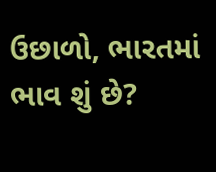ઉછાળો, ભારતમાં ભાવ શું છે?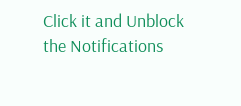Click it and Unblock the Notifications